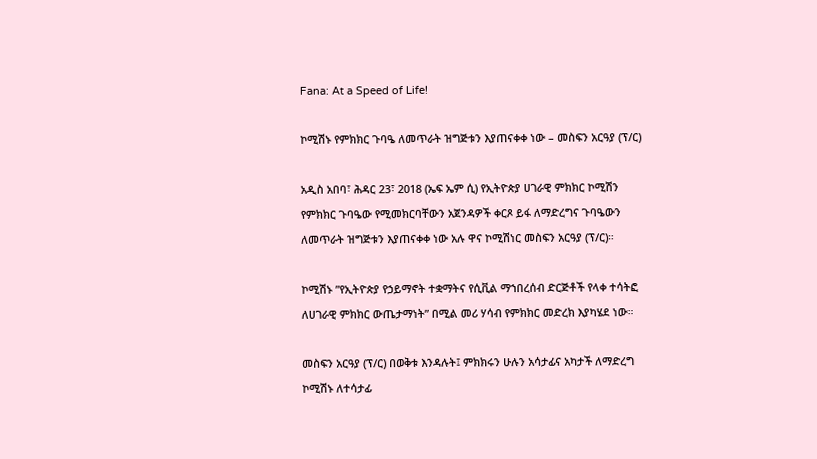Fana: At a Speed of Life!

ኮሚሽኑ የምክክር ጉባዔ ለመጥራት ዝግጅቱን እያጠናቀቀ ነው – መስፍን አርዓያ (ፕ/ር)

አዲስ አበባ፣ ሕዳር 23፣ 2018 (ኤፍ ኤም ሲ) የኢትዮጵያ ሀገራዊ ምክክር ኮሚሽን የምክክር ጉባዔው የሚመክርባቸውን አጀንዳዎች ቀርጾ ይፋ ለማድረግና ጉባዔውን ለመጥራት ዝግጅቱን እያጠናቀቀ ነው አሉ ዋና ኮሚሽነር መስፍን አርዓያ (ፕ/ር)።

ኮሚሽኑ ”የኢትዮጵያ የኃይማኖት ተቋማትና የሲቪል ማኀበረሰብ ድርጅቶች የላቀ ተሳትፎ ለሀገራዊ ምክክር ውጤታማነት” በሚል መሪ ሃሳብ የምክክር መድረክ እያካሄደ ነው።

መስፍን አርዓያ (ፕ/ር) በወቅቱ እንዳሉት፤ ምክክሩን ሁሉን አሳታፊና አካታች ለማድረግ ኮሚሽኑ ለተሳታፊ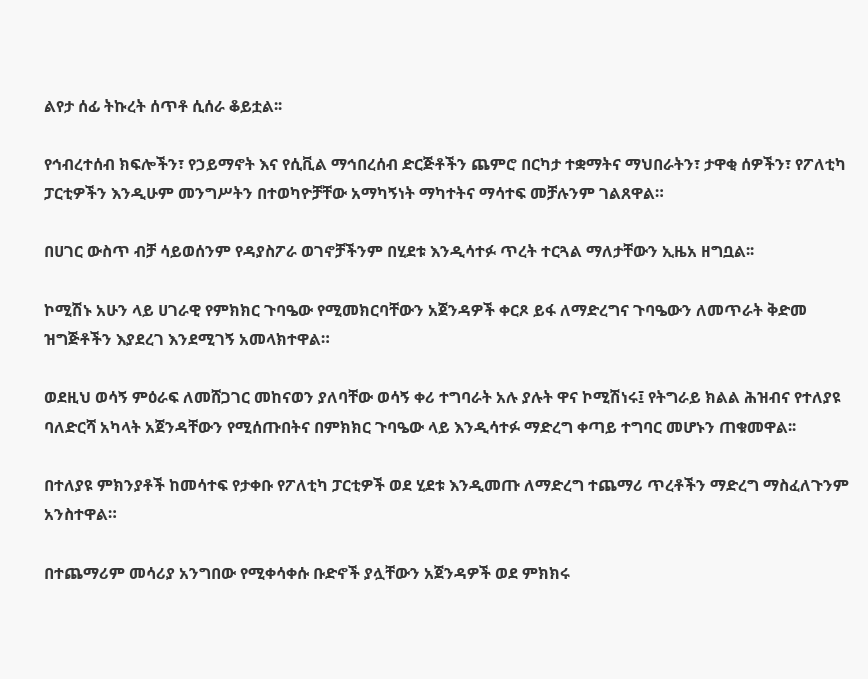ልየታ ሰፊ ትኩረት ሰጥቶ ሲሰራ ቆይቷል፡፡

የኅብረተሰብ ክፍሎችን፣ የኃይማኖት እና የሲቪል ማኅበረሰብ ድርጅቶችን ጨምሮ በርካታ ተቋማትና ማህበራትን፣ ታዋቂ ሰዎችን፣ የፖለቲካ ፓርቲዎችን እንዲሁም መንግሥትን በተወካዮቻቸው አማካኝነት ማካተትና ማሳተፍ መቻሉንም ገልጸዋል።

በሀገር ውስጥ ብቻ ሳይወሰንም የዳያስፖራ ወገኖቻችንም በሂደቱ እንዲሳተፉ ጥረት ተርጓል ማለታቸውን ኢዜአ ዘግቧል፡፡

ኮሚሽኑ አሁን ላይ ሀገራዊ የምክክር ጉባዔው የሚመክርባቸውን አጀንዳዎች ቀርጾ ይፋ ለማድረግና ጉባዔውን ለመጥራት ቅድመ ዝግጅቶችን እያደረገ እንደሚገኝ አመላክተዋል።

ወደዚህ ወሳኝ ምዕራፍ ለመሸጋገር መከናወን ያለባቸው ወሳኝ ቀሪ ተግባራት አሉ ያሉት ዋና ኮሚሽነሩ፤ የትግራይ ክልል ሕዝብና የተለያዩ ባለድርሻ አካላት አጀንዳቸውን የሚሰጡበትና በምክክር ጉባዔው ላይ እንዲሳተፉ ማድረግ ቀጣይ ተግባር መሆኑን ጠቁመዋል፡፡

በተለያዩ ምክንያቶች ከመሳተፍ የታቀቡ የፖለቲካ ፓርቲዎች ወደ ሂደቱ እንዲመጡ ለማድረግ ተጨማሪ ጥረቶችን ማድረግ ማስፈለጉንም አንስተዋል።

በተጨማሪም መሳሪያ አንግበው የሚቀሳቀሱ ቡድኖች ያሏቸውን አጀንዳዎች ወደ ምክክሩ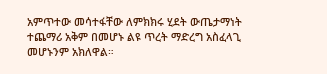አምጥተው መሳተፋቸው ለምክክሩ ሂደት ውጤታማነት ተጨማሪ አቅም በመሆኑ ልዩ ጥረት ማድረግ አስፈላጊ መሆኑንም አክለዋል።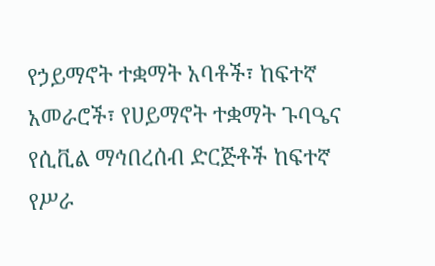የኃይማኖት ተቋማት አባቶች፣ ከፍተኛ አመራሮች፣ የሀይማኖት ተቋማት ጉባዔና የሲቪል ማኅበረሰብ ድርጅቶች ከፍተኛ የሥራ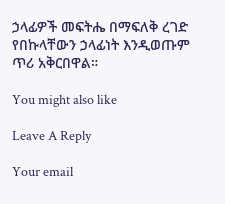ኃላፊዎች መፍትሔ በማፍለቅ ረገድ የበኩላቸውን ኃላፊነት እንዲወጡም ጥሪ አቅርበዋል።

You might also like

Leave A Reply

Your email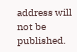address will not be published.